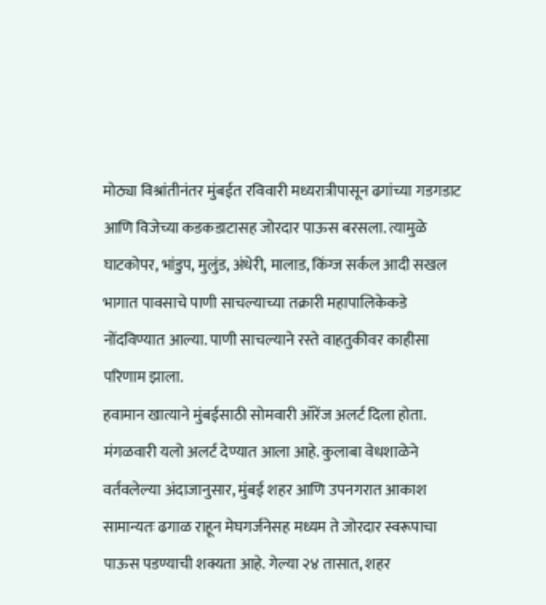मोठ्या विश्रांतीनंतर मुंबईत रविवारी मध्यरात्रीपासून ढगांच्या गडगडाट आणि विजेच्या कडकडाटासह जोरदार पाऊस बरसला. त्यामुळे घाटकोपर, भांडुप, मुलुंड, अंधेरी, मालाड, किंग्ज सर्कल आदी सखल भागात पावसाचे पाणी साचल्याच्या तक्रारी महापालिकेकडे नोंदविण्यात आल्या. पाणी साचल्याने रस्ते वाहतुकीवर काहीसा परिणाम झाला.
हवामान खात्याने मुंबईसाठी सोमवारी ऑरेंज अलर्ट दिला होता. मंगळवारी यलो अलर्ट देण्यात आला आहे. कुलाबा वेधशाळेने वर्तवलेल्या अंदाजानुसार, मुंबई शहर आणि उपनगरात आकाश सामान्यतः ढगाळ राहून मेघगर्जनेसह मध्यम ते जोरदार स्वरूपाचा पाऊस पडण्याची शक्यता आहे. गेल्या २४ तासात, शहर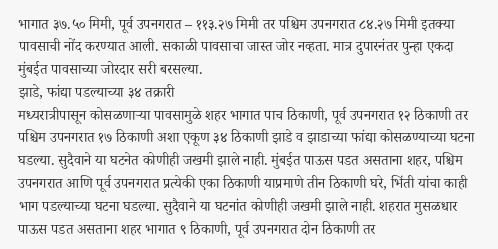भागात ३७.५० मिमी, पूर्व उपनगरात – ११३.२७ मिमी तर पश्चिम उपनगरात ८४.२७ मिमी इतक्या पावसाची नोंद करण्यात आली. सकाळी पावसाचा जास्त जोर नव्हता. मात्र दुपारनंतर पुन्हा एकदा मुंबईत पावसाच्या जोरदार सरी बरसल्या.
झाडे, फांद्या पडल्याच्या ३४ तक्रारी
मध्यरात्रीपासून कोसळणाऱ्या पावसामुळे शहर भागात पाच ठिकाणी, पूर्व उपनगरात १२ ठिकाणी तर पश्चिम उपनगरात १७ ठिकाणी अशा एकूण ३४ ठिकाणी झाडे व झाडाच्या फांद्या कोसळण्याच्या घटना घडल्या. सुदैवाने या घटनेत कोणीही जखमी झाले नाही. मुंबईत पाऊस पडत असताना शहर, पश्चिम उपनगरात आणि पूर्व उपनगरात प्रत्येकी एका ठिकाणी याप्रमाणे तीन ठिकाणी घरे, भिंती यांचा काही भाग पडल्याच्या घटना घडल्या. सुदैवाने या घटनांत कोणीही जखमी झाले नाही. शहरात मुसळधार पाऊस पडत असताना शहर भागात ९ ठिकाणी, पूर्व उपनगरात दोन ठिकाणी तर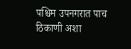पश्चिम उपनगरात पाच ठिकाणी अशा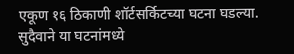एकूण १६ ठिकाणी शॉर्टसर्किटच्या घटना घडल्या. सुदैवाने या घटनांमध्ये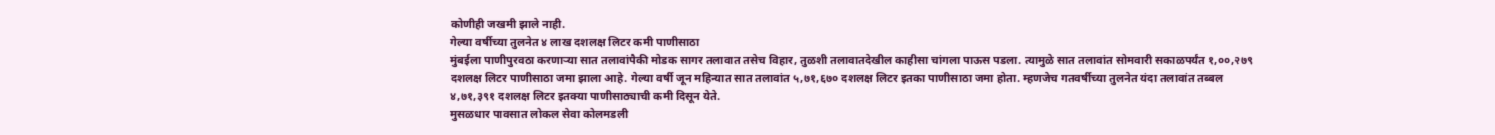कोणीही जखमी झाले नाही.
गेल्या वर्षीच्या तुलनेत ४ लाख दशलक्ष लिटर कमी पाणीसाठा
मुंबईला पाणीपुरवठा करणाऱ्या सात तलावांपैकी मोडक सागर तलावात तसेच विहार, तुळशी तलावातदेखील काहीसा चांगला पाऊस पडला. त्यामुळे सात तलावांत सोमवारी सकाळपर्यंत १,००,२७९ दशलक्ष लिटर पाणीसाठा जमा झाला आहे. गेल्या वर्षी जून महिन्यात सात तलावांत ५,७१,६७० दशलक्ष लिटर इतका पाणीसाठा जमा होता. म्हणजेच गतवर्षीच्या तुलनेत यंदा तलावांत तब्बल ४,७१,३९१ दशलक्ष लिटर इतक्या पाणीसाठ्याची कमी दिसून येते.
मुसळधार पावसात लोकल सेवा कोलमडली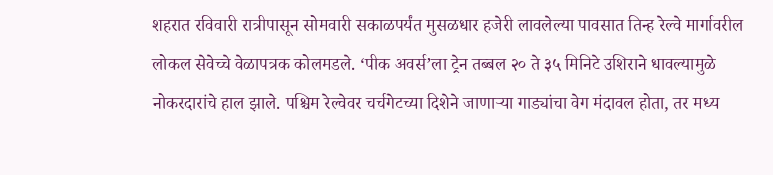शहरात रविवारी रात्रीपासून सोमवारी सकाळपर्यंत मुसळधार हजेरी लावलेल्या पावसात तिन्ह रेल्वे मार्गावरील लोकल सेवेच्चे वेळापत्रक कोलमडले. ‘पीक अवर्स’ला ट्रेन तब्बल २० ते ३५ मिनिटे उशिराने धावल्यामुळे नोकरदारांचे हाल झाले. पश्चिम रेल्वेवर चर्चगेटच्या दिशेने जाणाऱ्या गाड्यांचा वेग मंदावल होता, तर मध्य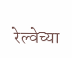रेल्वेच्या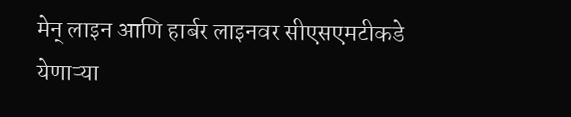मेन् लाइन आणि हार्बर लाइनवर सीएसएमटीकडे येणाऱ्या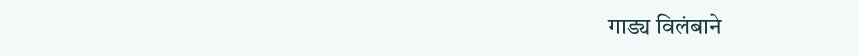गाड्य विलंबाने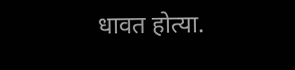धावत होत्या.